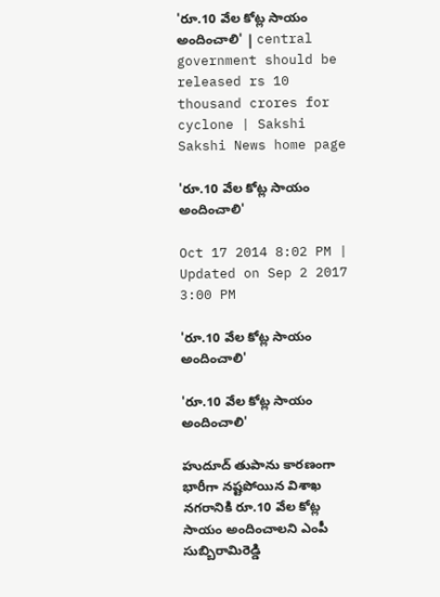'రూ.10 వేల కోట్ల సాయం అందించాలి' | central government should be released rs 10 thousand crores for cyclone | Sakshi
Sakshi News home page

'రూ.10 వేల కోట్ల సాయం అందించాలి'

Oct 17 2014 8:02 PM | Updated on Sep 2 2017 3:00 PM

'రూ.10 వేల కోట్ల సాయం అందించాలి'

'రూ.10 వేల కోట్ల సాయం అందించాలి'

హుదూద్ తుపాను కారణంగా భారీగా నష్టపోయిన విశాఖ నగరానికి రూ.10 వేల కోట్ల సాయం అందించాలని ఎంపీ సుబ్బిరామిరెడ్డి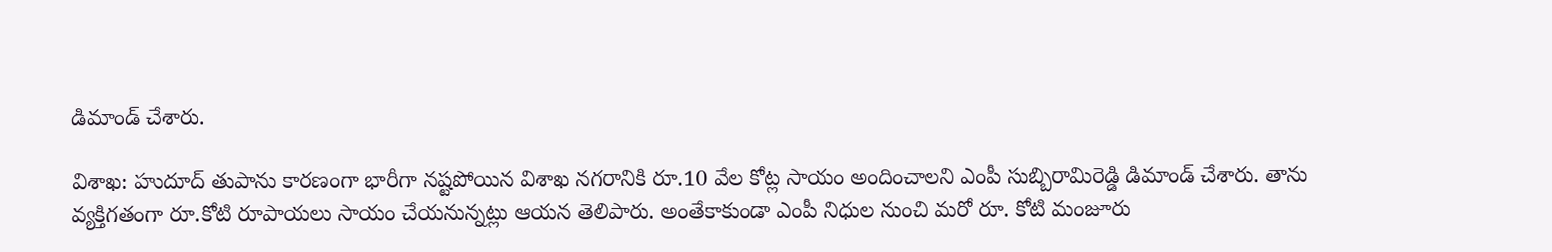డిమాండ్ చేశారు.

విశాఖ: హుదూద్ తుపాను కారణంగా భారీగా నష్టపోయిన విశాఖ నగరానికి రూ.10 వేల కోట్ల సాయం అందించాలని ఎంపీ సుబ్బిరామిరెడ్డి డిమాండ్ చేశారు. తాను వ్యక్తిగతంగా రూ.కోటి రూపాయలు సాయం చేయనున్నట్లు ఆయన తెలిపారు. అంతేకాకుండా ఎంపీ నిధుల నుంచి మరో రూ. కోటి మంజూరు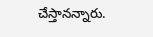చేస్తానన్నారు.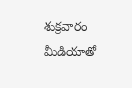శుక్రవారం మీడియాతో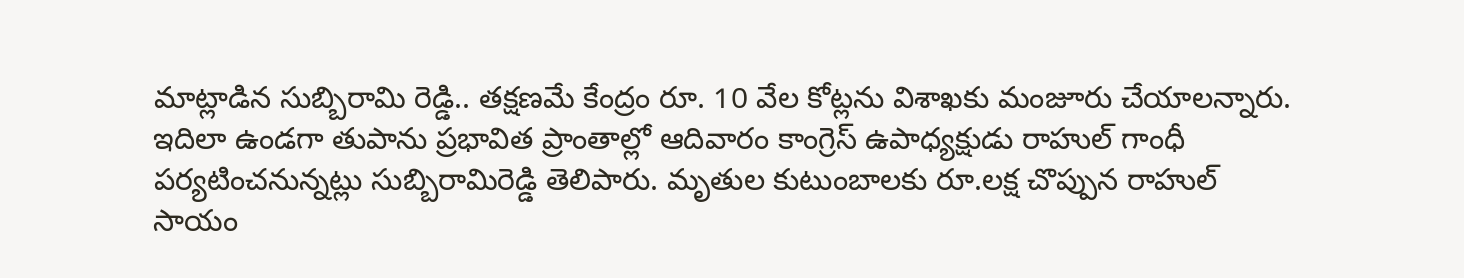మాట్లాడిన సుబ్బిరామి రెడ్డి.. తక్షణమే కేంద్రం రూ. 10 వేల కోట్లను విశాఖకు మంజూరు చేయాలన్నారు. ఇదిలా ఉండగా తుపాను ప్రభావిత ప్రాంతాల్లో ఆదివారం కాంగ్రెస్ ఉపాధ్యక్షుడు రాహుల్ గాంధీ పర్యటించనున్నట్లు సుబ్బిరామిరెడ్డి తెలిపారు. మృతుల కుటుంబాలకు రూ.లక్ష చొప్పున రాహుల్ సాయం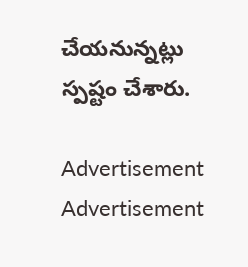చేయనున్నట్లు స్పష్టం చేశారు.

Advertisement
Advertisement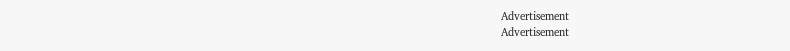Advertisement
Advertisement